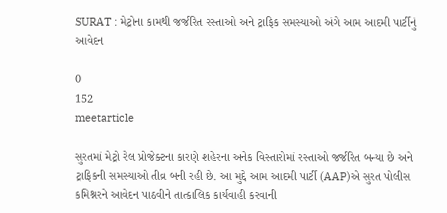SURAT : મેટ્રોના કામથી જર્જરિત રસ્તાઓ અને ટ્રાફિક સમસ્યાઓ અંગે આમ આદમી પાર્ટીનું આવેદન

0
152
meetarticle

સુરતમાં મેટ્રો રેલ પ્રોજેક્ટના કારણે શહેરના અનેક વિસ્તારોમાં રસ્તાઓ જર્જરિત બન્યા છે અને ટ્રાફિકની સમસ્યાઓ તીવ્ર બની રહી છે. આ મુદ્દે આમ આદમી પાર્ટી (AAP)એ સુરત પોલીસ કમિશ્નરને આવેદન પાઠવીને તાત્કાલિક કાર્યવાહી કરવાની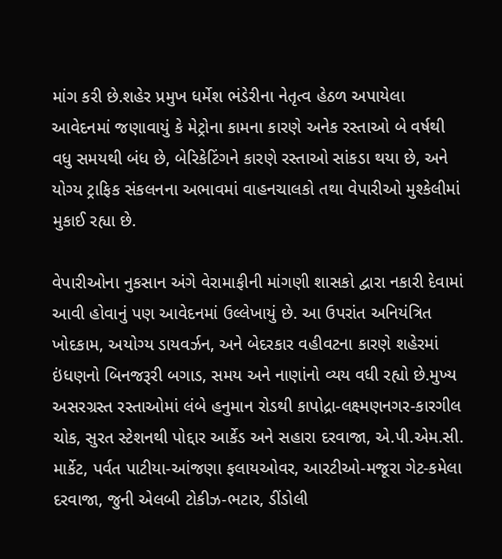માંગ કરી છે.શહેર પ્રમુખ ધર્મેશ ભંડેરીના નેતૃત્વ હેઠળ અપાયેલા આવેદનમાં જણાવાયું કે મેટ્રોના કામના કારણે અનેક રસ્તાઓ બે વર્ષથી વધુ સમયથી બંધ છે, બેરિકેટિંગને કારણે રસ્તાઓ સાંકડા થયા છે, અને યોગ્ય ટ્રાફિક સંકલનના અભાવમાં વાહનચાલકો તથા વેપારીઓ મુશ્કેલીમાં મુકાઈ રહ્યા છે.

વેપારીઓના નુકસાન અંગે વેરામાફીની માંગણી શાસકો દ્વારા નકારી દેવામાં આવી હોવાનું પણ આવેદનમાં ઉલ્લેખાયું છે. આ ઉપરાંત અનિયંત્રિત ખોદકામ, અયોગ્ય ડાયવર્ઝન, અને બેદરકાર વહીવટના કારણે શહેરમાં ઇંધણનો બિનજરૂરી બગાડ, સમય અને નાણાંનો વ્યય વધી રહ્યો છે.મુખ્ય અસરગ્રસ્ત રસ્તાઓમાં લંબે હનુમાન રોડથી કાપોદ્રા-લક્ષ્‍મણનગર-કારગીલ ચોક, સુરત સ્ટેશનથી પોદ્દાર આર્કેડ અને સહારા દરવાજા, એ.પી.એમ.સી. માર્કેટ, પર્વત પાટીયા-આંજણા ફલાયઓવર, આરટીઓ-મજૂરા ગેટ-કમેલા દરવાજા, જુની એલબી ટોકીઝ-ભટાર, ડીંડોલી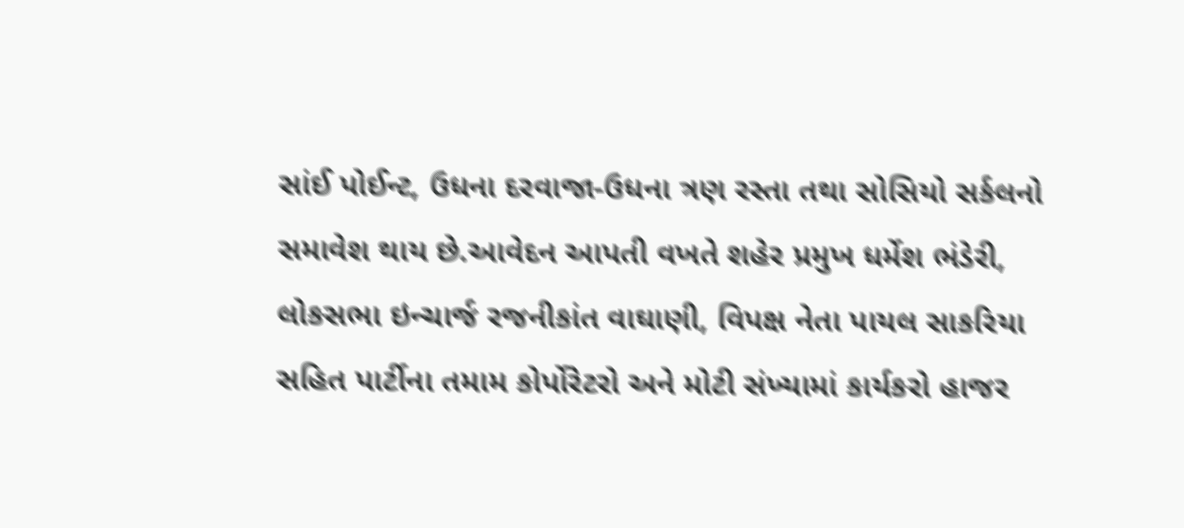સાંઈ પોઈન્ટ, ઉધના દરવાજા-ઉધના ત્રણ રસ્તા તથા સોસિયો સર્કલનો સમાવેશ થાય છે.આવેદન આપતી વખતે શહેર પ્રમુખ ધર્મેશ ભંડેરી, લોકસભા ઇન્ચાર્જ રજનીકાંત વાઘાણી, વિપક્ષ નેતા પાયલ સાકરિયા સહિત પાર્ટીના તમામ કોર્પોરેટરો અને મોટી સંખ્યામાં કાર્યકરો હાજર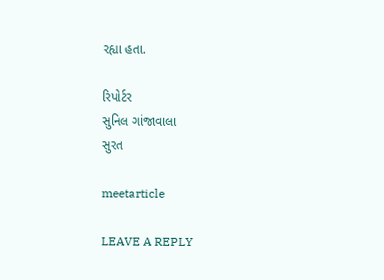રહ્યા હતા.

રિપોર્ટર
સુનિલ ગાંજાવાલા
સુરત

meetarticle

LEAVE A REPLY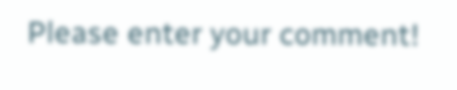Please enter your comment!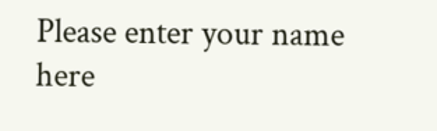Please enter your name here